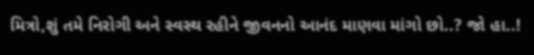મિત્રો,શું તમે નિરોગી અને સ્વસ્થ રહીને જીવનનો આનંદ માણવા માંગો છો..? જો હા..!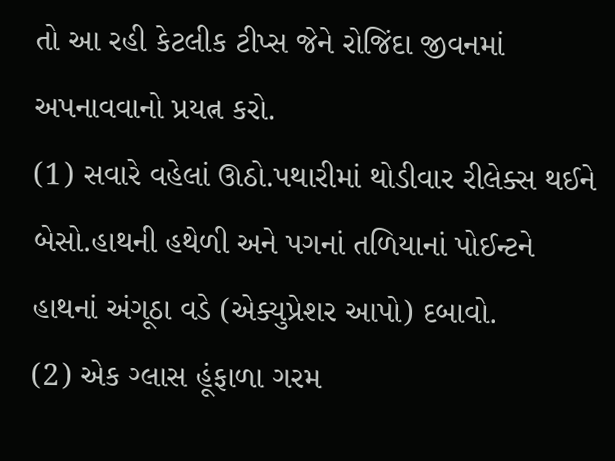તો આ રહી કેટલીક ટીપ્સ જેને રોજિંદા જીવનમાં અપનાવવાનો પ્રયત્ન કરો.
(1) સવારે વહેલાં ઊઠો.પથારીમાં થોડીવાર રીલેક્સ થઈને બેસો.હાથની હથેળી અને પગનાં તળિયાનાં પોઈન્ટને હાથનાં અંગૂઠા વડે (એક્યુપ્રેશર આપો) દબાવો.
(2) એક ગ્લાસ હૂંફાળા ગરમ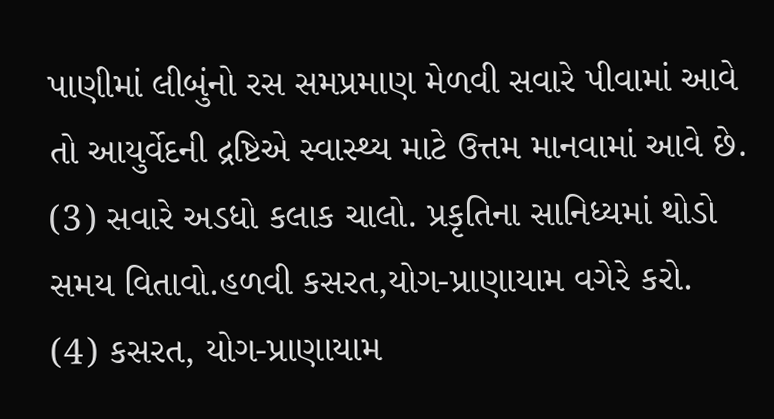પાણીમાં લીબુંનો રસ સમપ્રમાણ મેળવી સવારે પીવામાં આવે તો આયુર્વેદની દ્રષ્ટિએ સ્વાસ્થ્ય માટે ઉત્તમ માનવામાં આવે છે.
(3) સવારે અડધો કલાક ચાલો. પ્રકૃતિના સાનિધ્યમાં થોડો સમય વિતાવો.હળવી કસરત,યોગ-પ્રાણાયામ વગેરે કરો.
(4) કસરત, યોગ-પ્રાણાયામ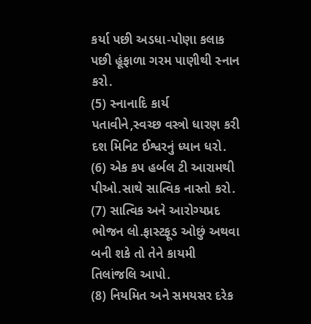કર્યા પછી અડધા-પોણા કલાક પછી હૂંફાળા ગરમ પાણીથી સ્નાન કરો.
(5) સ્નાનાદિ કાર્ય પતાવીને,સ્વચ્છ વસ્ત્રો ધારણ કરી દશ મિનિટ ઈશ્વરનું ધ્યાન ધરો.
(6) એક કપ હર્બલ ટી આરામથી પીઓ.સાથે સાત્વિક નાસ્તો કરો.
(7) સાત્વિક અને આરોગ્યપ્રદ ભોજન લો.ફાસ્ટફૂડ ઓછું અથવા બની શકે તો તેને કાયમી તિલાંજલિ આપો.
(8) નિયમિત અને સમયસર દરેક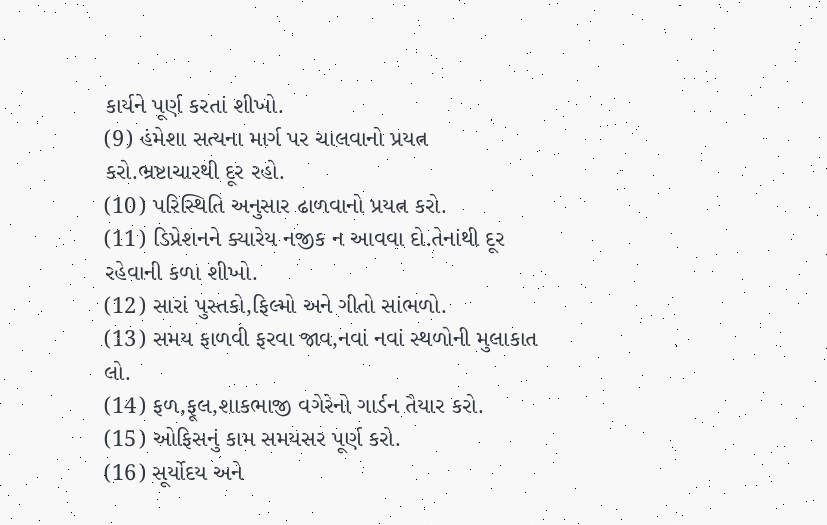કાર્યને પૂર્ણ કરતાં શીખો.
(9) હંમેશા સત્યના માર્ગ પર ચાલવાનો પ્રયત્ન કરો.ભ્રષ્ટાચારથી દૂર રહો.
(10) પરિસ્થિતિ અનુસાર ઢાળવાનો પ્રયત્ન કરો.
(11) ડિપ્રેશનને ક્યારેય નજીક ન આવવા દો.તેનાંથી દૂર રહેવાની કળા શીખો.
(12) સારાં પુસ્તકો,ફિલ્મો અને ગીતો સાંભળો.
(13) સમય ફાળવી ફરવા જાવ,નવાં નવાં સ્થળોની મુલાકાત લો.
(14) ફળ,ફૂલ,શાકભાજી વગેરેનો ગાર્ડન તૈયાર કરો.
(15) ઓફિસનું કામ સમયસર પૂર્ણ કરો.
(16) સૂર્યોદય અને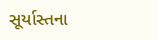સૂર્યાસ્તના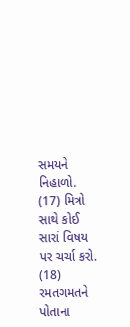સમયને નિહાળો.
(17) મિત્રો સાથે કોઈ સારાં વિષય પર ચર્ચા કરો.
(18) રમતગમતને પોતાના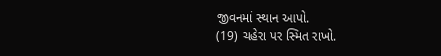જીવનમાં સ્થાન આપો.
(19) ચહેરા પર સ્મિત રાખો.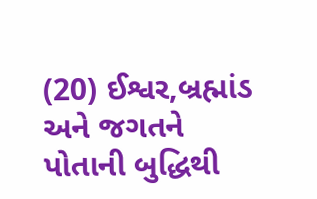(20) ઈશ્વર,બ્રહ્માંડ અને જગતને પોતાની બુદ્ધિથી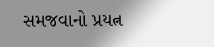સમજવાનો પ્રયત્ન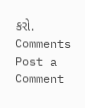કરો.
Comments
Post a Comment